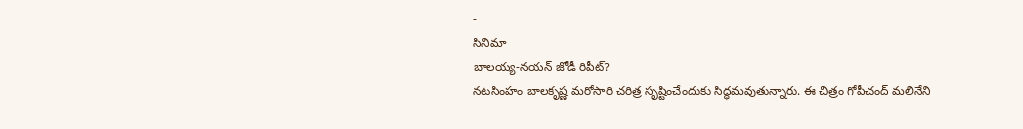-
సినిమా
బాలయ్య-నయన్ జోడీ రిపీట్?
నటసింహం బాలకృష్ణ మరోసారి చరిత్ర సృష్టించేందుకు సిద్ధమవుతున్నారు. ఈ చిత్రం గోపీచంద్ మలినేని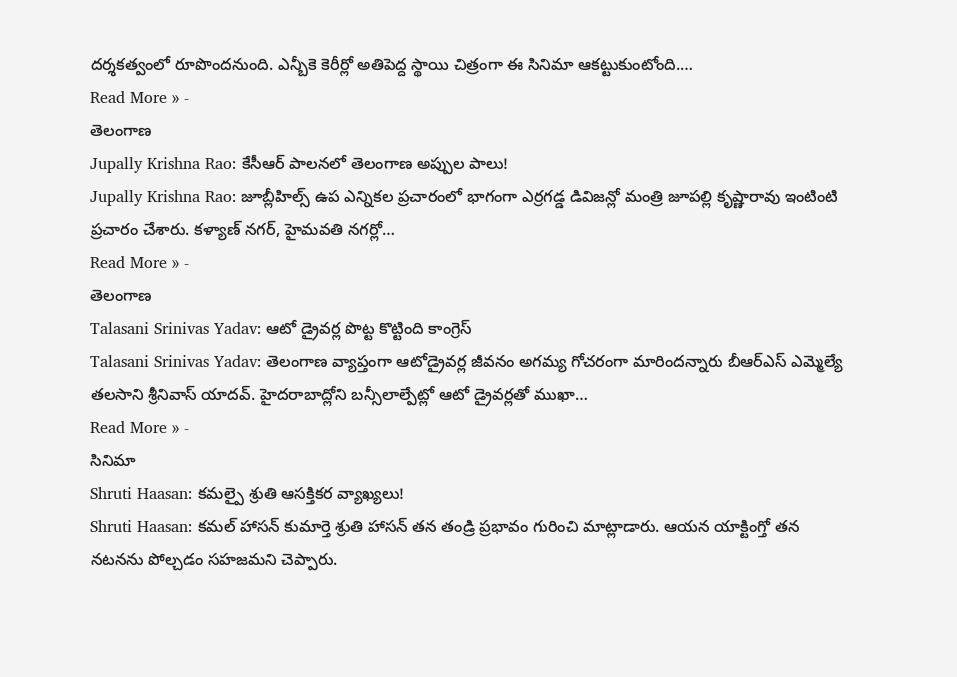దర్శకత్వంలో రూపొందనుంది. ఎన్బీకె కెరీర్లో అతిపెద్ద స్థాయి చిత్రంగా ఈ సినిమా ఆకట్టుకుంటోంది.…
Read More » -
తెలంగాణ
Jupally Krishna Rao: కేసీఆర్ పాలనలో తెలంగాణ అప్పుల పాలు!
Jupally Krishna Rao: జూబ్లీహిల్స్ ఉప ఎన్నికల ప్రచారంలో భాగంగా ఎర్రగడ్డ డివిజన్లో మంత్రి జూపల్లి కృష్ణారావు ఇంటింటి ప్రచారం చేశారు. కళ్యాణ్ నగర్, హైమవతి నగర్లో…
Read More » -
తెలంగాణ
Talasani Srinivas Yadav: ఆటో డ్రైవర్ల పొట్ట కొట్టింది కాంగ్రెస్
Talasani Srinivas Yadav: తెలంగాణ వ్యాప్తంగా ఆటోడ్రైవర్ల జీవనం అగమ్య గోచరంగా మారిందన్నారు బీఆర్ఎస్ ఎమ్మెల్యే తలసాని శ్రీనివాస్ యాదవ్. హైదరాబాద్లోని బన్సీలాల్పేట్లో ఆటో డ్రైవర్లతో ముఖా…
Read More » -
సినిమా
Shruti Haasan: కమల్పై శ్రుతి ఆసక్తికర వ్యాఖ్యలు!
Shruti Haasan: కమల్ హాసన్ కుమార్తె శ్రుతి హాసన్ తన తండ్రి ప్రభావం గురించి మాట్లాడారు. ఆయన యాక్టింగ్తో తన నటనను పోల్చడం సహజమని చెప్పారు.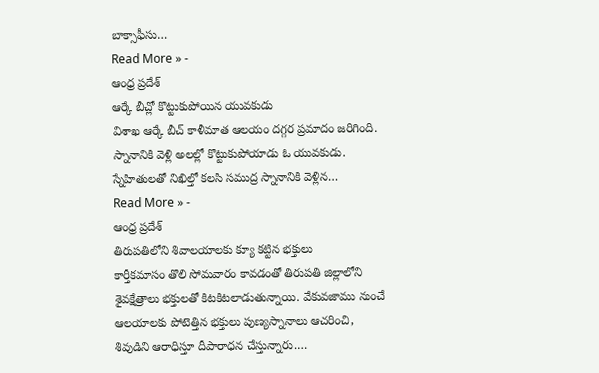బాక్సాఫీసు…
Read More » -
ఆంధ్ర ప్రదేశ్
ఆర్కే బీచ్లో కొట్టుకుపోయిన యువకుడు
విశాఖ ఆర్కే బీచ్ కాళీమాత ఆలయం దగ్గర ప్రమాదం జరిగింది. స్నానానికి వెళ్లి అలల్లో కొట్టుకుపోయాడు ఓ యువకుడు. స్నేహితులతో నిఖిల్తో కలసి సముద్ర స్నానానికి వెళ్లిన…
Read More » -
ఆంధ్ర ప్రదేశ్
తిరుపతిలోని శివాలయాలకు క్యూ కట్టిన భక్తులు
కార్తీకమాసం తొలి సోమవారం కావడంతో తిరుపతి జిల్లాలోని శైవక్షేత్రాలు భక్తులతో కిటకిటలాడుతున్నాయి. వేకువజాము నుంచే ఆలయాలకు పోటెత్తిన భక్తులు పుణ్యస్నానాలు ఆచరించి, శివుడిని ఆరాధిస్తూ దీపారాధన చేస్తున్నారు.…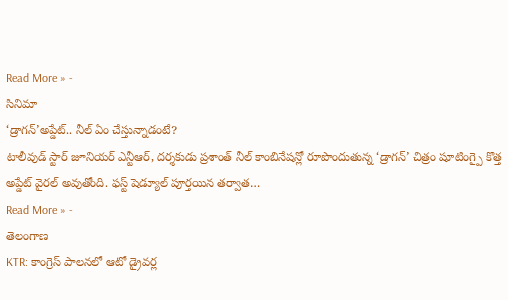Read More » -
సినిమా
‘డ్రాగన్’అప్డేట్.. నీల్ ఏం చేస్తున్నాడంటే?
టాలీవుడ్ స్టార్ జూనియర్ ఎన్టీఆర్, దర్శకుడు ప్రశాంత్ నీల్ కాంబినేషన్లో రూపొందుతున్న ‘డ్రాగన్’ చిత్రం షూటింగ్పై కొత్త అప్డేట్ వైరల్ అవుతోంది. ఫస్ట్ షెడ్యూల్ పూర్తయిన తర్వాత…
Read More » -
తెలంగాణ
KTR: కాంగ్రెస్ పాలనలో ఆటో డ్రైవర్ల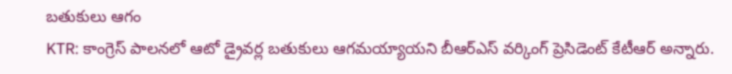బతుకులు ఆగం
KTR: కాంగ్రెస్ పాలనలో ఆటో డ్రైవర్ల బతుకులు ఆగమయ్యాయని బీఆర్ఎస్ వర్కింగ్ ప్రెసిడెంట్ కేటీఆర్ అన్నారు.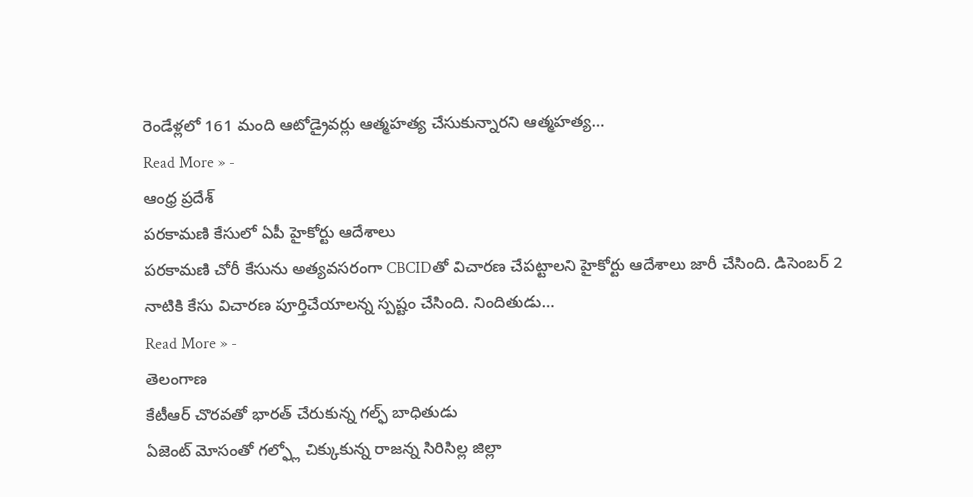రెండేళ్లలో 161 మంది ఆటోడ్రైవర్లు ఆత్మహత్య చేసుకున్నారని ఆత్మహత్య…
Read More » -
ఆంధ్ర ప్రదేశ్
పరకామణి కేసులో ఏపీ హైకోర్టు ఆదేశాలు
పరకామణి చోరీ కేసును అత్యవసరంగా CBCIDతో విచారణ చేపట్టాలని హైకోర్టు ఆదేశాలు జారీ చేసింది. డిసెంబర్ 2 నాటికి కేసు విచారణ పూర్తిచేయాలన్న స్పష్టం చేసింది. నిందితుడు…
Read More » -
తెలంగాణ
కేటీఆర్ చొరవతో భారత్ చేరుకున్న గల్ఫ్ బాధితుడు
ఏజెంట్ మోసంతో గల్ఫ్లో చిక్కుకున్న రాజన్న సిరిసిల్ల జిల్లా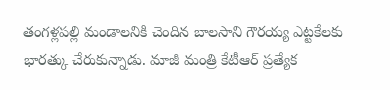తంగళ్లపల్లి మండాలనికి చెందిన బాలసాని గౌరయ్య ఎట్టకేలకు భారత్కు చేరుకున్నాడు. మాజీ మంత్రి కేటీఆర్ ప్రత్యేక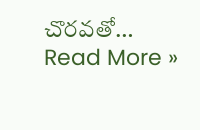చొరవతో…
Read More »